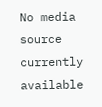No media source currently available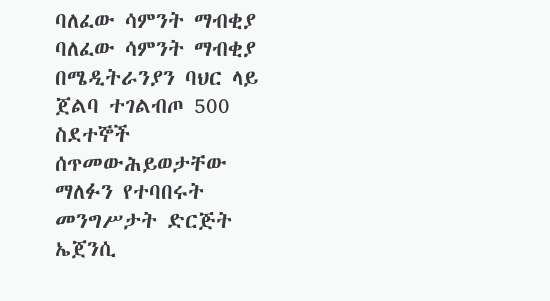ባለፈው ሳምንት ማብቂያ ባለፈው ሳምንት ማብቂያ በሜዲትራንያን ባህር ላይ ጀልባ ተገልብጦ 500 ስደተኞች ሰጥመውሕይወታቸው ማለፉን የተባበሩት መንግሥታት ድርጅት ኤጀንሲ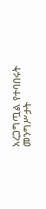አረጋግጧል የተባበሩት መንግሥታት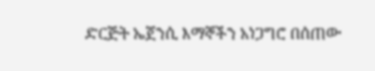ድርጅት ኤጀንሲ እማኞችን አነጋግሮ በሰጠው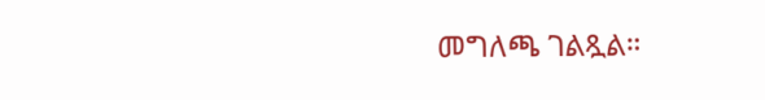መግለጫ ገልጿል።